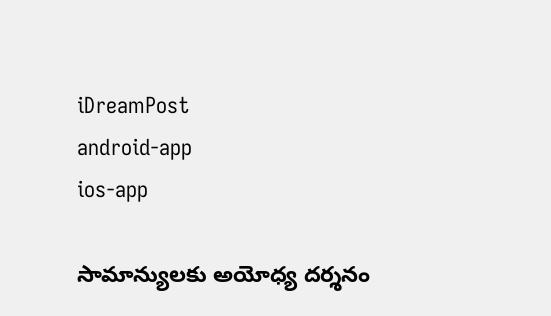iDreamPost
android-app
ios-app

సామాన్యులకు అయోధ్య దర్శనం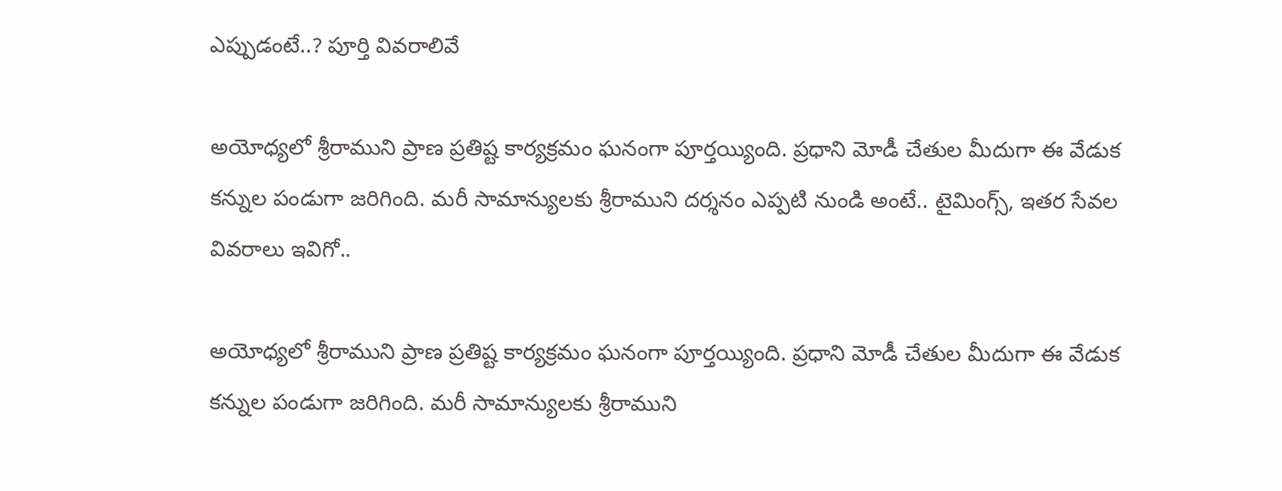ఎప్పుడంటే..? పూర్తి వివరాలివే

అయోధ్యలో శ్రీరాముని ప్రాణ ప్రతిష్ట కార్యక్రమం ఘనంగా పూర్తయ్యింది. ప్రధాని మోడీ చేతుల మీదుగా ఈ వేడుక కన్నుల పండుగా జరిగింది. మరీ సామాన్యులకు శ్రీరాముని దర్శనం ఎప్పటి నుండి అంటే.. టైమింగ్స్, ఇతర సేవల వివరాలు ఇవిగో..

అయోధ్యలో శ్రీరాముని ప్రాణ ప్రతిష్ట కార్యక్రమం ఘనంగా పూర్తయ్యింది. ప్రధాని మోడీ చేతుల మీదుగా ఈ వేడుక కన్నుల పండుగా జరిగింది. మరీ సామాన్యులకు శ్రీరాముని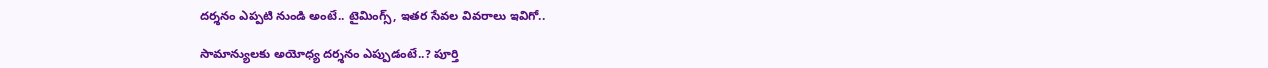దర్శనం ఎప్పటి నుండి అంటే.. టైమింగ్స్, ఇతర సేవల వివరాలు ఇవిగో..

సామాన్యులకు అయోధ్య దర్శనం ఎప్పుడంటే..? పూర్తి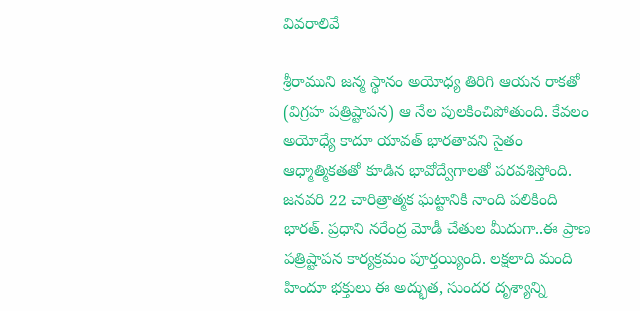వివరాలివే

శ్రీరాముని జన్మ స్థానం అయోధ్య తిరిగి ఆయన రాకతో (విగ్రహ పత్రిష్టాపన) ఆ నేల పులకించిపోతుంది. కేవలం అయోధ్యే కాదూ యావత్ భారతావని సైతం ఆధ్మాత్మికతతో కూడిన భావోద్వేగాలతో పరవశిస్తోంది. జనవరి 22 చారిత్రాత్మక ఘట్టానికి నాంది పలికింది భారత్. ప్రధాని నరేంద్ర మోడీ చేతుల మీదుగా..ఈ ప్రాణ పత్రిష్టాపన కార్యక్రమం పూర్తయ్యింది. లక్షలాది మంది హిందూ భక్తులు ఈ అద్భుత, సుందర దృశ్యాన్ని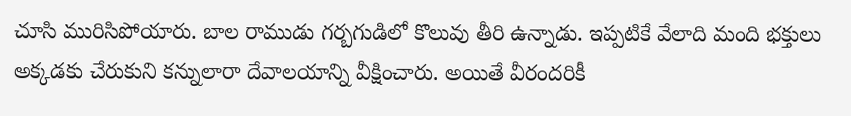చూసి మురిసిపోయారు. బాల రాముడు గర్బగుడిలో కొలువు తీరి ఉన్నాడు. ఇప్పటికే వేలాది మంది భక్తులు అక్కడకు చేరుకుని కన్నులారా దేవాలయాన్ని వీక్షించారు. అయితే వీరందరికీ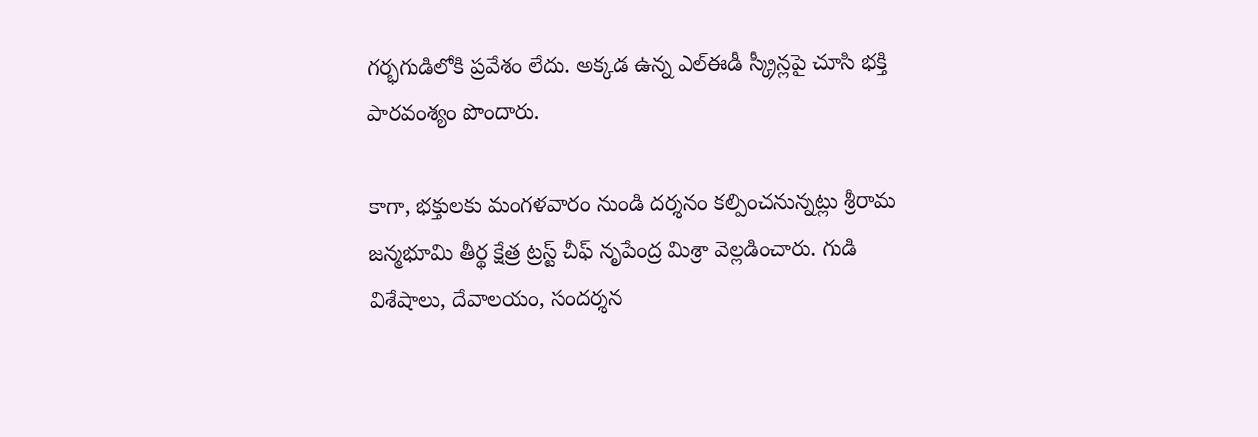గర్భగుడిలోకి ప్రవేశం లేదు. అక్కడ ఉన్న ఎల్ఈడీ స్క్రీన్లపై చూసి భక్తి పారవంశ్యం పొందారు.

కాగా, భక్తులకు మంగళవారం నుండి దర్శనం కల్పించనున్నట్లు శ్రీరామ జన్మభూమి తీర్థ క్షేత్ర ట్రస్ట్ చీఫ్ నృపేంద్ర మిశ్రా వెల్లడించారు. గుడి విశేషాలు, దేవాలయం, సందర్శన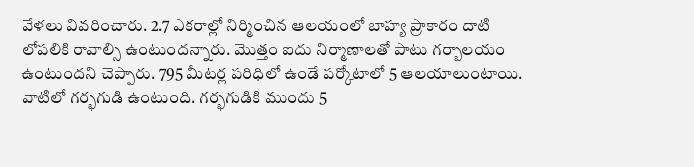వేళలు వివరించారు. 2.7 ఎకరాల్లో నిర్మించిన ఆలయంలో బాహ్య ప్రాకారం దాటి లోపలికి రావాల్సి ఉంటుందన్నారు. మొత్తం ఐదు నిర్మాణాలతో పాటు గర్బాలయం ఉంటుందని చెప్పారు. 795 మీటర్ల పరిధిలో ఉండే పర్కోటాలో 5 ఆలయాలుంటాయి. వాటిలో గర్భగుడి ఉంటుంది. గర్భగుడికి ముందు 5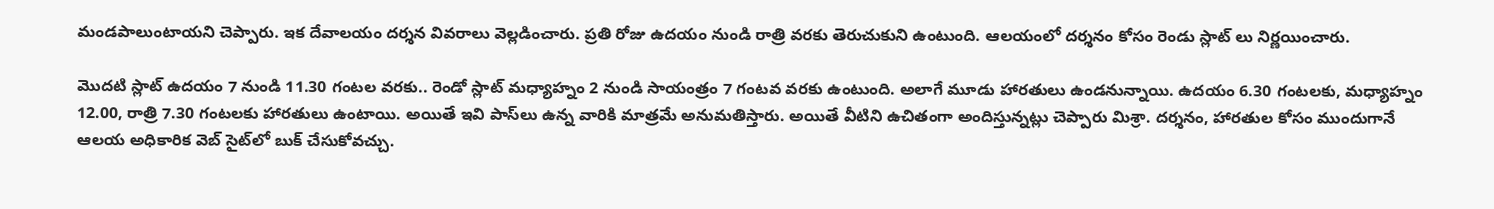మండపాలుంటాయని చెప్పారు. ఇక దేవాలయం దర్శన వివరాలు వెల్లడించారు. ప్రతి రోజు ఉదయం నుండి రాత్రి వరకు తెరుచుకుని ఉంటుంది. ఆలయంలో దర్శనం కోసం రెండు స్లాట్ లు నిర్ణయించారు.

మొదటి స్లాట్ ఉదయం 7 నుండి 11.30 గంటల వరకు.. రెండో స్లాట్ మధ్యాహ్నం 2 నుండి సాయంత్రం 7 గంటవ వరకు ఉంటుంది. అలాగే మూడు హారతులు ఉండనున్నాయి. ఉదయం 6.30 గంటలకు, మధ్యాహ్నం 12.00, రాత్రి 7.30 గంటలకు హారతులు ఉంటాయి. అయితే ఇవి పాస్‌లు ఉన్న వారికి మాత్రమే అనుమతిస్తారు. అయితే వీటిని ఉచితంగా అందిస్తున్నట్లు చెప్పారు మిశ్రా. దర్శనం, హారతుల కోసం ముందుగానే ఆలయ అధికారిక వెబ్ సైట్‌లో బుక్ చేసుకోవచ్చు.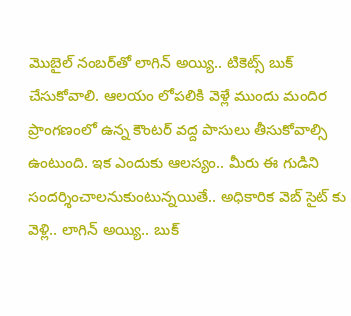మొబైల్ నంబర్‌తో లాగిన్ అయ్యి.. టికెట్స్ బుక్ చేసుకోవాలి. ఆలయం లోపలికి వెళ్లే ముందు మందిర ప్రాంగణంలో ఉన్న కౌంటర్ వద్ద పాసులు తీసుకోవాల్సి ఉంటుంది. ఇక ఎందుకు ఆలస్యం.. మీరు ఈ గుడిని సందర్శించాలనుకుంటున్నయితే.. అధికారిక వెబ్ సైట్ కు వెళ్లి.. లాగిన్ అయ్యి.. బుక్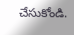చేసుకోండి.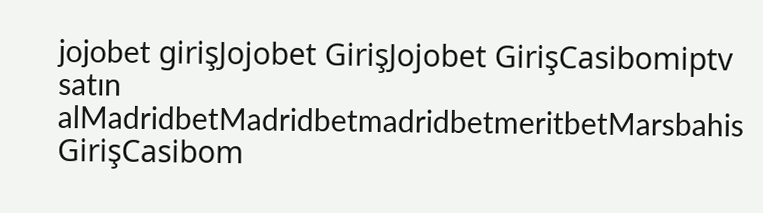jojobet girişJojobet GirişJojobet GirişCasibomiptv satın alMadridbetMadridbetmadridbetmeritbetMarsbahis GirişCasibom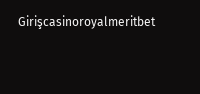Girişcasinoroyalmeritbet